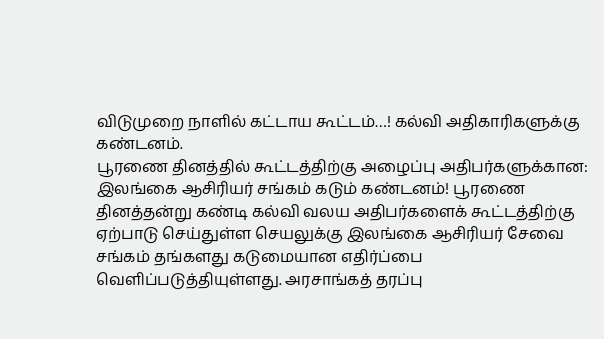விடுமுறை நாளில் கட்டாய கூட்டம்…! கல்வி அதிகாரிகளுக்கு கண்டனம்.
பூரணை தினத்தில் கூட்டத்திற்கு அழைப்பு அதிபர்களுக்கான: இலங்கை ஆசிரியர் சங்கம் கடும் கண்டனம்! பூரணை தினத்தன்று கண்டி கல்வி வலய அதிபர்களைக் கூட்டத்திற்கு ஏற்பாடு செய்துள்ள செயலுக்கு இலங்கை ஆசிரியர் சேவை சங்கம் தங்களது கடுமையான எதிர்ப்பை வெளிப்படுத்தியுள்ளது. அரசாங்கத் தரப்பு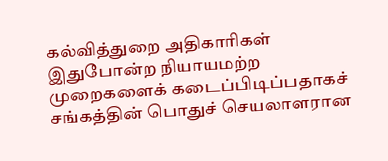கல்வித்துறை அதிகாரிகள் இதுபோன்ற நியாயமற்ற முறைகளைக் கடைப்பிடிப்பதாகச் சங்கத்தின் பொதுச் செயலாளரான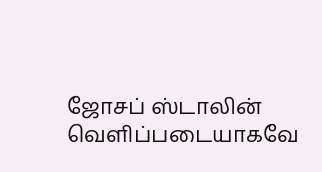ஜோசப் ஸ்டாலின் வெளிப்படையாகவே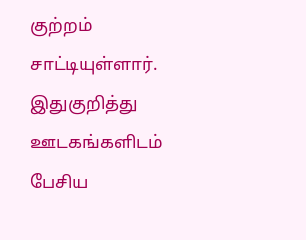குற்றம் சாட்டியுள்ளார். இதுகுறித்து ஊடகங்களிடம் பேசிய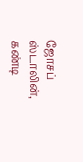ஜோசப் ஸ்டாலின், கண்டி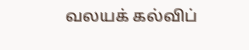வலயக் கல்விப்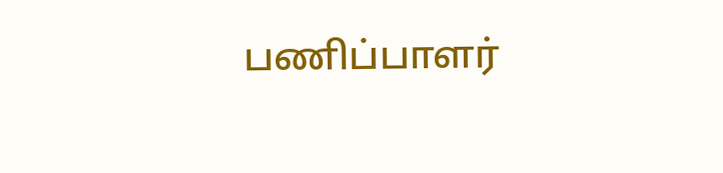பணிப்பாளர்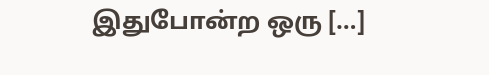இதுபோன்ற ஒரு […]